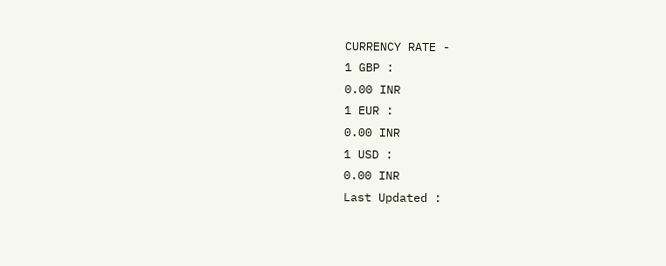CURRENCY RATE -
1 GBP :
0.00 INR
1 EUR :
0.00 INR
1 USD :
0.00 INR
Last Updated :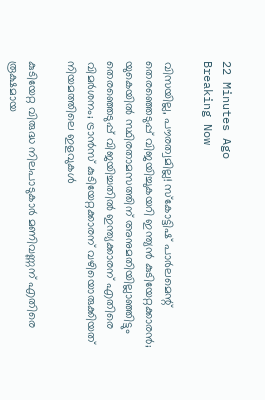22 Minutes Ago
Breaking Now

വിസയില്ല, പൗരത്വമില്ല! സ്‌കോട്ടിഷ് പാര്‍ലമെന്റ് തെരഞ്ഞെടുപ്പ് വിജയിച്ചുകയറി ഇന്ത്യന്‍ കുടിയേറ്റക്കാരന്‍; യുകെയില്‍ സ്ഥിരതാമസത്തിന് അനുമതിയില്ലാഞ്ഞിട്ടും തെരഞ്ഞെടുപ്പ് വിജയിച്ചതില്‍ ഇന്ത്യക്കാരന് എതിരെ വിമര്‍ശനം; ട്രാന്‍സ് കുടിയേറ്റക്കാരന് വഴിയൊരുക്കിയത് നിയമത്തിലെ ഇളവുകള്‍

കുടിയേറ്റ വിരുദ്ധ നിലപാടുകാര്‍ മണിവണ്ണന് എതിരെ രൂക്ഷമായ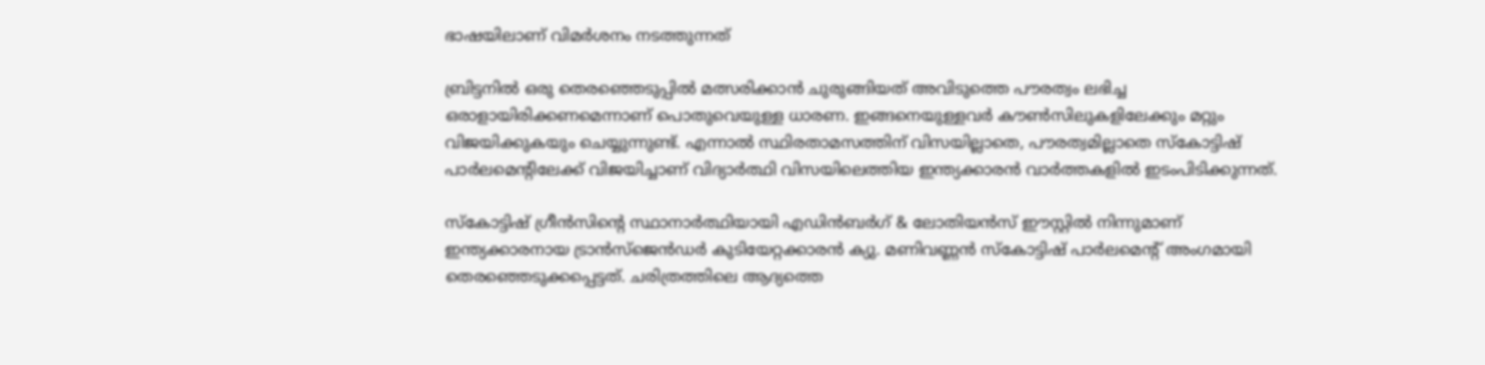ഭാഷയിലാണ് വിമര്‍ശനം നടത്തുന്നത്

ബ്രിട്ടനില്‍ ഒരു തെരഞ്ഞെടുപ്പില്‍ മത്സരിക്കാന്‍ ചുരുങ്ങിയത് അവിടുത്തെ പൗരത്വം ലഭിച്ച ഒരാളായിരിക്കണമെന്നാണ് പൊതുവെയുള്ള ധാരണ. ഇങ്ങനെയുള്ളവര്‍ കൗണ്‍സിലുകളിലേക്കും മറ്റും വിജയിക്കുകയും ചെയ്യുന്നുണ്ട്. എന്നാല്‍ സ്ഥിരതാമസത്തിന് വിസയില്ലാതെ, പൗരത്വമില്ലാതെ സ്‌കോട്ടിഷ് പാര്‍ലമെന്റിലേക്ക് വിജയിച്ചാണ് വിദ്യാര്‍ത്ഥി വിസയിലെത്തിയ ഇന്ത്യക്കാരന്‍ വാര്‍ത്തകളില്‍ ഇടംപിടിക്കുന്നത്.

സ്‌കോട്ടിഷ് ഗ്രീന്‍സിന്റെ സ്ഥാനാര്‍ത്ഥിയായി എഡിന്‍ബര്‍ഗ് & ലോതിയന്‍സ് ഈസ്റ്റില്‍ നിന്നുമാണ് ഇന്ത്യക്കാരനായ ട്രാന്‍സ്‌ജെന്‍ഡര്‍ കുടിയേറ്റക്കാരന്‍ ക്യു. മണിവണ്ണന്‍ സ്‌കോട്ടിഷ് പാര്‍ലമെന്റ് അംഗമായി തെരഞ്ഞെടുക്കപ്പെട്ടത്. ചരിത്രത്തിലെ ആദ്യത്തെ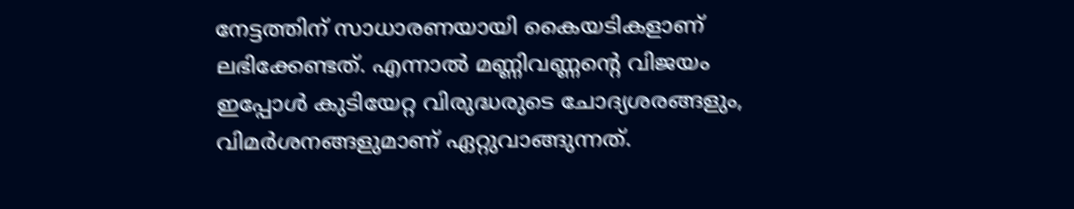നേട്ടത്തിന് സാധാരണയായി കൈയടികളാണ് ലഭിക്കേണ്ടത്. എന്നാല്‍ മണ്ണിവണ്ണന്റെ വിജയം ഇപ്പോള്‍ കുടിയേറ്റ വിരുദ്ധരുടെ ചോദ്യശരങ്ങളും, വിമര്‍ശനങ്ങളുമാണ് ഏറ്റുവാങ്ങുന്നത്.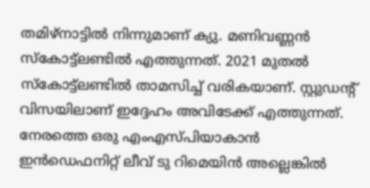തമിഴ്‌നാട്ടില്‍ നിന്നുമാണ് ക്യു. മണിവണ്ണന്‍ സ്‌കോട്ട്‌ലണ്ടില്‍ എത്തുന്നത്. 2021 മുതല്‍ സ്‌കോട്ട്‌ലണ്ടില്‍ താമസിച്ച് വരികയാണ്. സ്റ്റുഡന്റ് വിസയിലാണ് ഇദ്ദേഹം അവിടേക്ക് എത്തുന്നത്. നേരത്തെ ഒരു എംഎസ്പിയാകാന്‍ ഇന്‍ഡെഫനിറ്റ് ലീവ് ടു റിമെയിന്‍ അല്ലെങ്കില്‍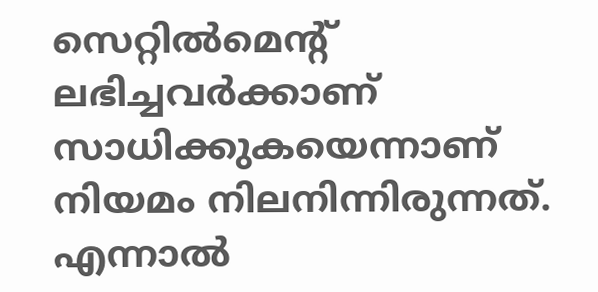സെറ്റില്‍മെന്റ് ലഭിച്ചവര്‍ക്കാണ് സാധിക്കുകയെന്നാണ് നിയമം നിലനിന്നിരുന്നത്. എന്നാല്‍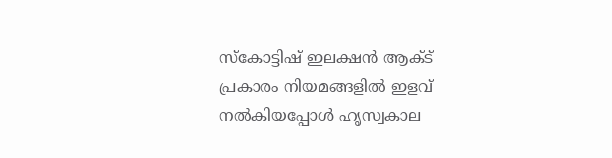സ്‌കോട്ടിഷ് ഇലക്ഷന്‍ ആക്ട് പ്രകാരം നിയമങ്ങളില്‍ ഇളവ് നല്‍കിയപ്പോള്‍ ഹൃസ്വകാല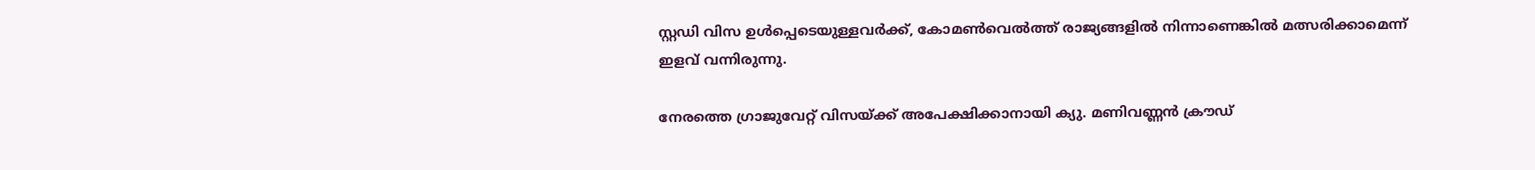സ്റ്റഡി വിസ ഉള്‍പ്പെടെയുള്ളവര്‍ക്ക്, കോമണ്‍വെല്‍ത്ത് രാജ്യങ്ങളില്‍ നിന്നാണെങ്കില്‍ മത്സരിക്കാമെന്ന് ഇളവ് വന്നിരുന്നു.

നേരത്തെ ഗ്രാജുവേറ്റ് വിസയ്ക്ക് അപേക്ഷിക്കാനായി ക്യു. മണിവണ്ണന്‍ ക്രൗഡ്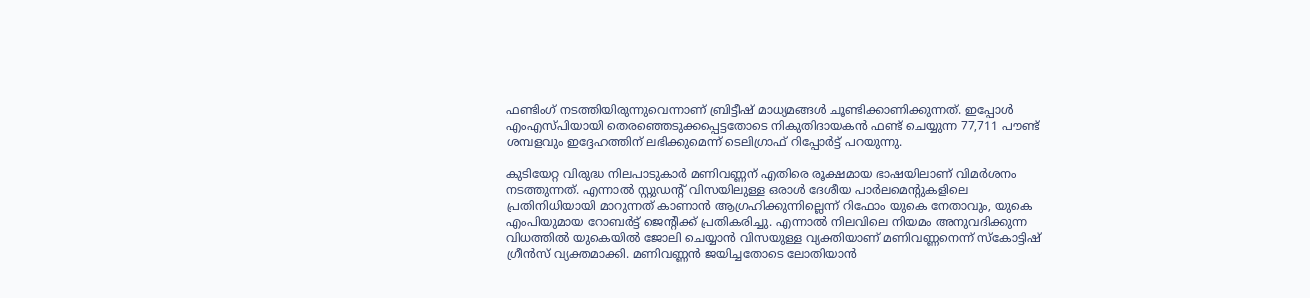ഫണ്ടിംഗ് നടത്തിയിരുന്നുവെന്നാണ് ബ്രിട്ടീഷ് മാധ്യമങ്ങള്‍ ചൂണ്ടിക്കാണിക്കുന്നത്. ഇപ്പോള്‍ എംഎസ്പിയായി തെരഞ്ഞെടുക്കപ്പെട്ടതോടെ നികുതിദായകന്‍ ഫണ്ട് ചെയ്യുന്ന 77,711 പൗണ്ട് ശമ്പളവും ഇദ്ദേഹത്തിന് ലഭിക്കുമെന്ന് ടെലിഗ്രാഫ് റിപ്പോര്‍ട്ട് പറയുന്നു.

കുടിയേറ്റ വിരുദ്ധ നിലപാടുകാര്‍ മണിവണ്ണന് എതിരെ രൂക്ഷമായ ഭാഷയിലാണ് വിമര്‍ശനം നടത്തുന്നത്. എന്നാല്‍ സ്റ്റുഡന്റ് വിസയിലുള്ള ഒരാള്‍ ദേശീയ പാര്‍ലമെന്റുകളിലെ പ്രതിനിധിയായി മാറുന്നത് കാണാന്‍ ആഗ്രഹിക്കുന്നില്ലെന്ന് റിഫോം യുകെ നേതാവും, യുകെ എംപിയുമായ റോബര്‍ട്ട് ജെന്റിക്ക് പ്രതികരിച്ചു. എന്നാല്‍ നിലവിലെ നിയമം അനുവദിക്കുന്ന വിധത്തില്‍ യുകെയില്‍ ജോലി ചെയ്യാന്‍ വിസയുള്ള വ്യക്തിയാണ് മണിവണ്ണനെന്ന് സ്‌കോട്ടിഷ് ഗ്രീന്‍സ് വ്യക്തമാക്കി. മണിവണ്ണന്‍ ജയിച്ചതോടെ ലോതിയാന്‍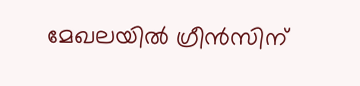മേഖലയില്‍ ഗ്രീന്‍സിന്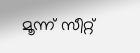മൂന്ന് സീറ്റ്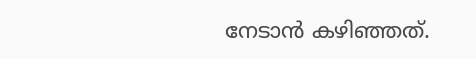നേടാന്‍ കഴിഞ്ഞത്.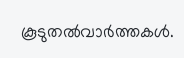കൂടുതല്‍വാര്‍ത്തകള്‍.